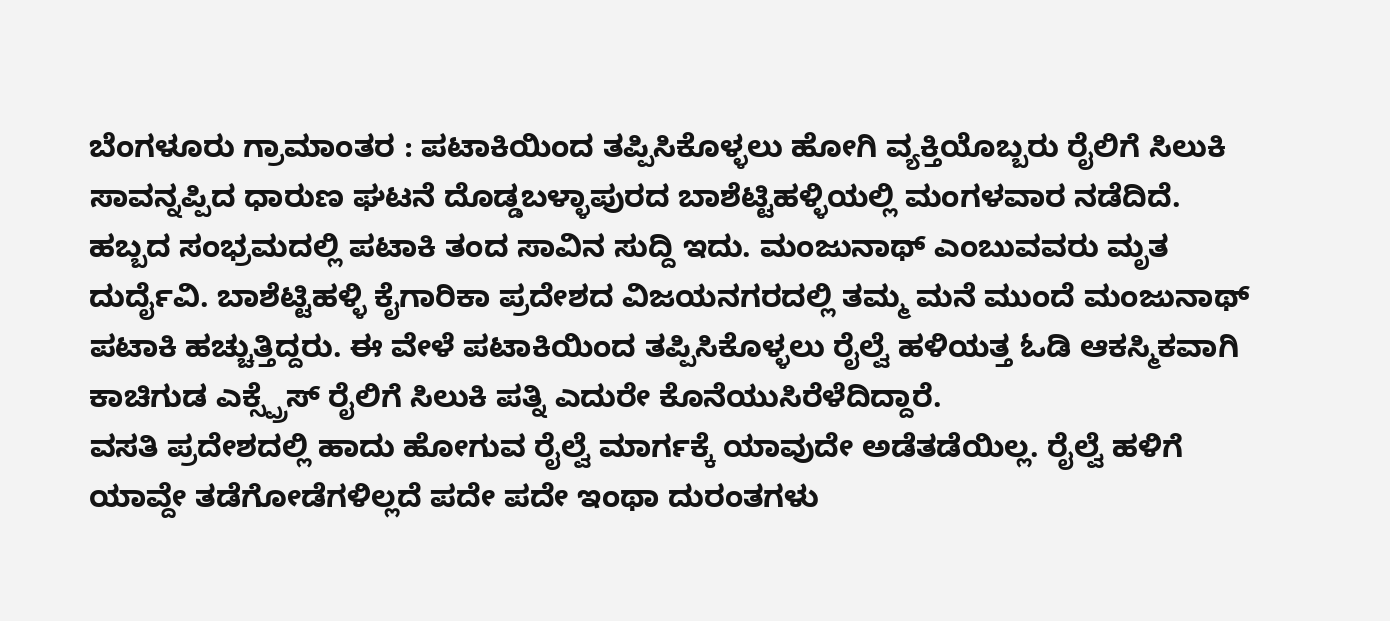ಬೆಂಗಳೂರು ಗ್ರಾಮಾಂತರ : ಪಟಾಕಿಯಿಂದ ತಪ್ಪಿಸಿಕೊಳ್ಳಲು ಹೋಗಿ ವ್ಯಕ್ತಿಯೊಬ್ಬರು ರೈಲಿಗೆ ಸಿಲುಕಿ ಸಾವನ್ನಪ್ಪಿದ ಧಾರುಣ ಘಟನೆ ದೊಡ್ಡಬಳ್ಳಾಪುರದ ಬಾಶೆಟ್ಟಿಹಳ್ಳಿಯಲ್ಲಿ ಮಂಗಳವಾರ ನಡೆದಿದೆ.
ಹಬ್ಬದ ಸಂಭ್ರಮದಲ್ಲಿ ಪಟಾಕಿ ತಂದ ಸಾವಿನ ಸುದ್ದಿ ಇದು. ಮಂಜುನಾಥ್ ಎಂಬುವವರು ಮೃತ ದುರ್ದೈವಿ. ಬಾಶೆಟ್ಟಿಹಳ್ಳಿ ಕೈಗಾರಿಕಾ ಪ್ರದೇಶದ ವಿಜಯನಗರದಲ್ಲಿ ತಮ್ಮ ಮನೆ ಮುಂದೆ ಮಂಜುನಾಥ್ ಪಟಾಕಿ ಹಚ್ಚುತ್ತಿದ್ದರು. ಈ ವೇಳೆ ಪಟಾಕಿಯಿಂದ ತಪ್ಪಿಸಿಕೊಳ್ಳಲು ರೈಲ್ವೆ ಹಳಿಯತ್ತ ಓಡಿ ಆಕಸ್ಮಿಕವಾಗಿ ಕಾಚಿಗುಡ ಎಕ್ಸ್ಪ್ರೆಸ್ ರೈಲಿಗೆ ಸಿಲುಕಿ ಪತ್ನಿ ಎದುರೇ ಕೊನೆಯುಸಿರೆಳೆದಿದ್ದಾರೆ.
ವಸತಿ ಪ್ರದೇಶದಲ್ಲಿ ಹಾದು ಹೋಗುವ ರೈಲ್ವೆ ಮಾರ್ಗಕ್ಕೆ ಯಾವುದೇ ಅಡೆತಡೆಯಿಲ್ಲ. ರೈಲ್ವೆ ಹಳಿಗೆ ಯಾವ್ದೇ ತಡೆಗೋಡೆಗಳಿಲ್ಲದೆ ಪದೇ ಪದೇ ಇಂಥಾ ದುರಂತಗಳು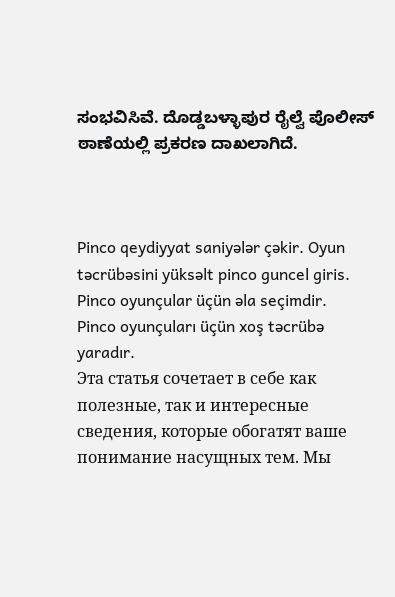ಸಂಭವಿಸಿವೆ. ದೊಡ್ಡಬಳ್ಳಾಪುರ ರೈಲ್ವೆ ಪೊಲೀಸ್ ಠಾಣೆಯಲ್ಲಿ ಪ್ರಕರಣ ದಾಖಲಾಗಿದೆ.



Pinco qeydiyyat saniyələr çəkir. Oyun təcrübəsini yüksəlt pinco guncel giris. Pinco oyunçular üçün əla seçimdir.
Pinco oyunçuları üçün xoş təcrübə yaradır.
Эта статья сочетает в себе как полезные, так и интересные сведения, которые обогатят ваше понимание насущных тем. Мы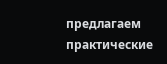предлагаем практические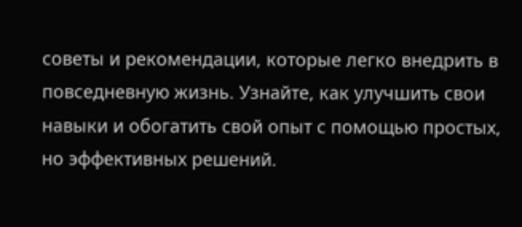советы и рекомендации, которые легко внедрить в повседневную жизнь. Узнайте, как улучшить свои навыки и обогатить свой опыт с помощью простых, но эффективных решений.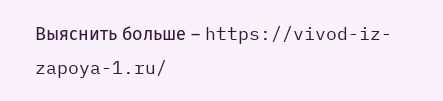Выяснить больше – https://vivod-iz-zapoya-1.ru/